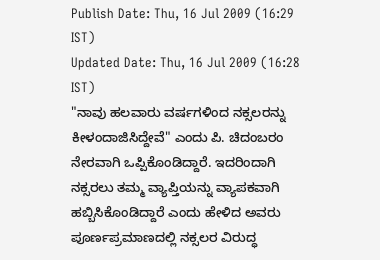Publish Date: Thu, 16 Jul 2009 (16:29 IST)
Updated Date: Thu, 16 Jul 2009 (16:28 IST)
"ನಾವು ಹಲವಾರು ವರ್ಷಗಳಿಂದ ನಕ್ಸಲರನ್ನು ಕೀಳಂದಾಜಿಸಿದ್ದೇವೆ" ಎಂದು ಪಿ. ಚಿದಂಬರಂ ನೇರವಾಗಿ ಒಪ್ಪಿಕೊಂಡಿದ್ದಾರೆ. ಇದರಿಂದಾಗಿ ನಕ್ಸರಲು ತಮ್ಮ ವ್ಯಾಪ್ತಿಯನ್ನು ವ್ಯಾಪಕವಾಗಿ ಹಬ್ಬಿಸಿಕೊಂಡಿದ್ದಾರೆ ಎಂದು ಹೇಳಿದ ಅವರು ಪೂರ್ಣಪ್ರಮಾಣದಲ್ಲಿ ನಕ್ಸಲರ ವಿರುದ್ಧ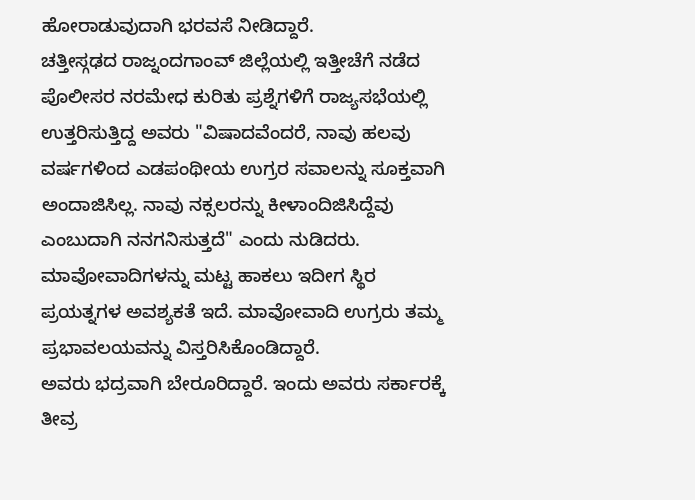ಹೋರಾಡುವುದಾಗಿ ಭರವಸೆ ನೀಡಿದ್ದಾರೆ.
ಚತ್ತೀಸ್ಗಢದ ರಾಜ್ನಂದಗಾಂವ್ ಜಿಲ್ಲೆಯಲ್ಲಿ ಇತ್ತೀಚೆಗೆ ನಡೆದ ಪೊಲೀಸರ ನರಮೇಧ ಕುರಿತು ಪ್ರಶ್ನೆಗಳಿಗೆ ರಾಜ್ಯಸಭೆಯಲ್ಲಿ ಉತ್ತರಿಸುತ್ತಿದ್ದ ಅವರು "ವಿಷಾದವೆಂದರೆ, ನಾವು ಹಲವು ವರ್ಷಗಳಿಂದ ಎಡಪಂಥೀಯ ಉಗ್ರರ ಸವಾಲನ್ನು ಸೂಕ್ತವಾಗಿ ಅಂದಾಜಿಸಿಲ್ಲ. ನಾವು ನಕ್ಸಲರನ್ನು ಕೀಳಾಂದಿಜಿಸಿದ್ದೆವು ಎಂಬುದಾಗಿ ನನಗನಿಸುತ್ತದೆ" ಎಂದು ನುಡಿದರು.
ಮಾವೋವಾದಿಗಳನ್ನು ಮಟ್ಟ ಹಾಕಲು ಇದೀಗ ಸ್ಥಿರ ಪ್ರಯತ್ನಗಳ ಅವಶ್ಯಕತೆ ಇದೆ. ಮಾವೋವಾದಿ ಉಗ್ರರು ತಮ್ಮ ಪ್ರಭಾವಲಯವನ್ನು ವಿಸ್ತರಿಸಿಕೊಂಡಿದ್ದಾರೆ.
ಅವರು ಭದ್ರವಾಗಿ ಬೇರೂರಿದ್ದಾರೆ. ಇಂದು ಅವರು ಸರ್ಕಾರಕ್ಕೆ ತೀವ್ರ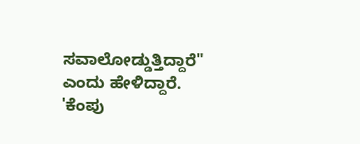ಸವಾಲೋಡ್ಡುತ್ತಿದ್ದಾರೆ" ಎಂದು ಹೇಳಿದ್ದಾರೆ.
'ಕೆಂಪು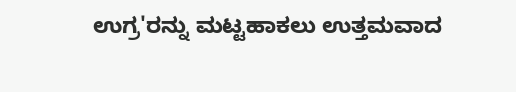ಉಗ್ರ'ರನ್ನು ಮಟ್ಟಹಾಕಲು ಉತ್ತಮವಾದ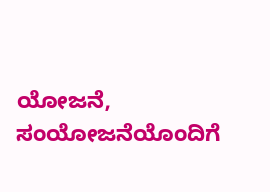ಯೋಜನೆ, ಸಂಯೋಜನೆಯೊಂದಿಗೆ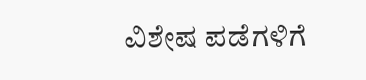ವಿಶೇಷ ಪಡೆಗಳಿಗೆ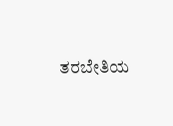ತರಬೇತಿಯ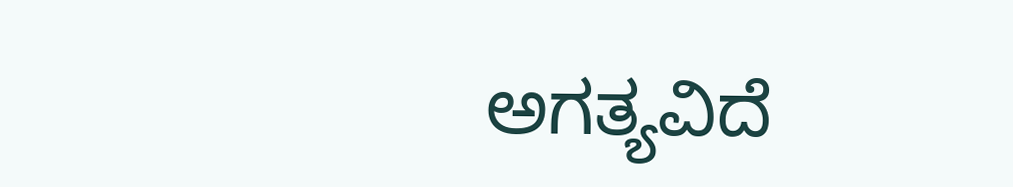ಅಗತ್ಯವಿದೆ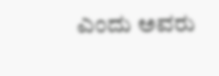ಎಂದು ಅವರು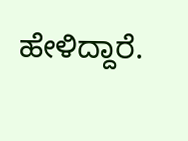ಹೇಳಿದ್ದಾರೆ.